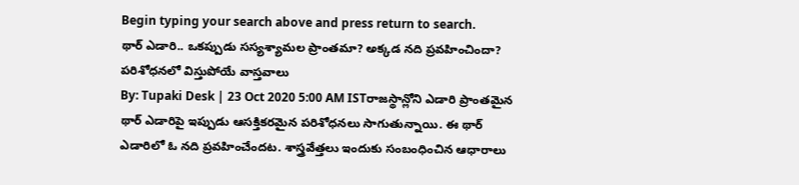Begin typing your search above and press return to search.
థార్ ఎడారి.. ఒకప్పుడు సస్యశ్యామల ప్రాంతమా? అక్కడ నది ప్రవహించిందా? పరిశోధనలో విస్తుపోయే వాస్తవాలు
By: Tupaki Desk | 23 Oct 2020 5:00 AM ISTరాజస్థాన్లోని ఎడారి ప్రాంతమైన థార్ ఎడారిపై ఇప్పుడు ఆసక్తికరమైన పరిశోధనలు సాగుతున్నాయి. ఈ థార్ ఎడారిలో ఓ నది ప్రవహించేందట. శాస్త్రవేత్తలు ఇందుకు సంబంధించిన ఆధారాలు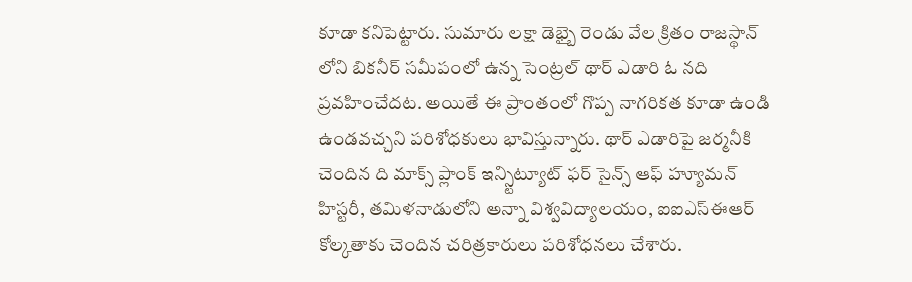కూడా కనిపెట్టారు. సుమారు లక్షా డెభ్బై రెండు వేల క్రితం రాజస్థాన్ లోని బికనీర్ సమీపంలో ఉన్న సెంట్రల్ థార్ ఎడారి ఓ నది ప్రవహించేదట. అయితే ఈ ప్రాంతంలో గొప్ప నాగరికత కూడా ఉండి ఉండవచ్చని పరిశోధకులు భావిస్తున్నారు. థార్ ఎడారిపై జర్మనీకి చెందిన ది మాక్స్ ప్లాంక్ ఇన్స్టిట్యూట్ ఫర్ సైన్స్ ఆఫ్ హ్యూమన్ హిస్టరీ, తమిళనాడులోని అన్నా విశ్వవిద్యాలయం, ఐఐఎస్ఈఆర్ కోల్కతాకు చెందిన చరిత్రకారులు పరిశోధనలు చేశారు.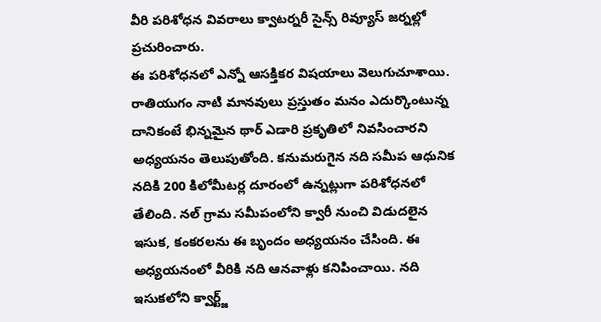వీరి పరిశోధన వివరాలు క్వాటర్నరీ సైన్స్ రివ్యూస్ జర్నల్లో ప్రచురించారు.
ఈ పరిశోధనలో ఎన్నో ఆసక్తికర విషయాలు వెలుగుచూశాయి. రాతియుగం నాటి మానవులు ప్రస్తుతం మనం ఎదుర్కొంటున్న దానికంటే భిన్నమైన థార్ ఎడారి ప్రకృతిలో నివసించారని అధ్యయనం తెలుపుతోంది. కనుమరుగైన నది సమీప ఆధునిక నదికి 200 కిలోమీటర్ల దూరంలో ఉన్నట్లుగా పరిశోధనలో తేలింది. నల్ గ్రామ సమీపంలోని క్వారీ నుంచి విడుదలైన ఇసుక, కంకరలను ఈ బృందం అధ్యయనం చేసింది. ఈ అధ్యయనంలో వీరికి నది ఆనవాళ్లు కనిపించాయి. నది ఇసుకలోని క్వార్ట్జ్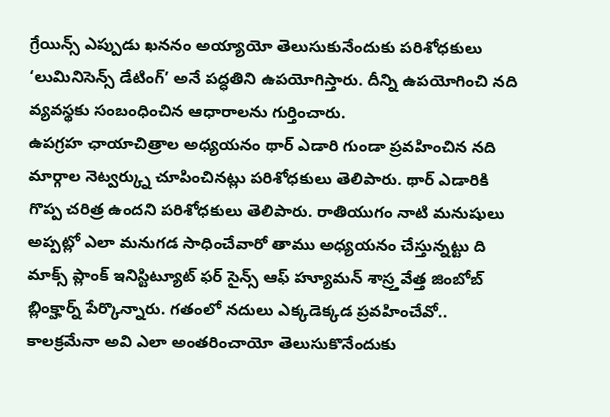గ్రేయిన్స్ ఎప్పుడు ఖననం అయ్యాయో తెలుసుకునేందుకు పరిశోధకులు ‘లుమినిసెన్స్ డేటింగ్’ అనే పద్ధతిని ఉపయోగిస్తారు. దీన్ని ఉపయోగించి నది వ్యవస్థకు సంబంధించిన ఆధారాలను గుర్తించారు.
ఉపగ్రహ ఛాయాచిత్రాల అధ్యయనం థార్ ఎడారి గుండా ప్రవహించిన నది మార్గాల నెట్వర్క్ను చూపించినట్లు పరిశోధకులు తెలిపారు. థార్ ఎడారికి గొప్ప చరిత్ర ఉందని పరిశోధకులు తెలిపారు. రాతియుగం నాటి మనుషులు అప్పట్లో ఎలా మనుగడ సాధించేవారో తాము అధ్యయనం చేస్తున్నట్టు ది మాక్స్ ప్లాంక్ ఇనిస్టిట్యూట్ ఫర్ సైన్స్ ఆఫ్ హ్యూమన్ శాస్ర్తవేత్త జింబోబ్ బ్లింక్హార్న్ పేర్కొన్నారు. గతంలో నదులు ఎక్కడెక్కడ ప్రవహించేవో.. కాలక్రమేనా అవి ఎలా అంతరించాయో తెలుసుకొనేందుకు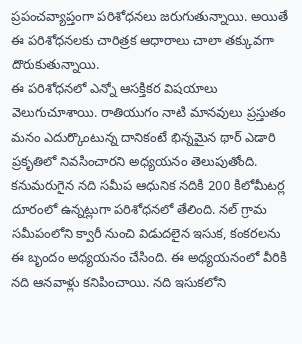ప్రపంచవ్యాప్తంగా పరిశోధనలు జరుగుతున్నాయి. అయితే ఈ పరిశోధనలకు చారిత్రక ఆధారాలు చాలా తక్కువగా దొరుకుతున్నాయి.
ఈ పరిశోధనలో ఎన్నో ఆసక్తికర విషయాలు వెలుగుచూశాయి. రాతియుగం నాటి మానవులు ప్రస్తుతం మనం ఎదుర్కొంటున్న దానికంటే భిన్నమైన థార్ ఎడారి ప్రకృతిలో నివసించారని అధ్యయనం తెలుపుతోంది. కనుమరుగైన నది సమీప ఆధునిక నదికి 200 కిలోమీటర్ల దూరంలో ఉన్నట్లుగా పరిశోధనలో తేలింది. నల్ గ్రామ సమీపంలోని క్వారీ నుంచి విడుదలైన ఇసుక, కంకరలను ఈ బృందం అధ్యయనం చేసింది. ఈ అధ్యయనంలో వీరికి నది ఆనవాళ్లు కనిపించాయి. నది ఇసుకలోని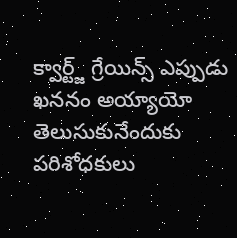క్వార్ట్జ్ గ్రేయిన్స్ ఎప్పుడు ఖననం అయ్యాయో తెలుసుకునేందుకు పరిశోధకులు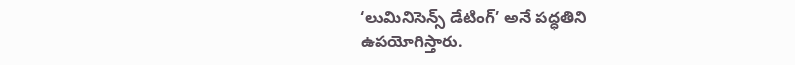‘లుమినిసెన్స్ డేటింగ్’ అనే పద్ధతిని ఉపయోగిస్తారు.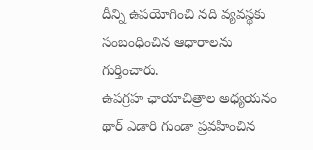దీన్ని ఉపయోగించి నది వ్యవస్థకు సంబంధించిన ఆధారాలను గుర్తించారు.
ఉపగ్రహ ఛాయాచిత్రాల అధ్యయనం థార్ ఎడారి గుండా ప్రవహించిన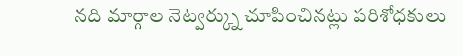నది మార్గాల నెట్వర్క్ను చూపించినట్లు పరిశోధకులు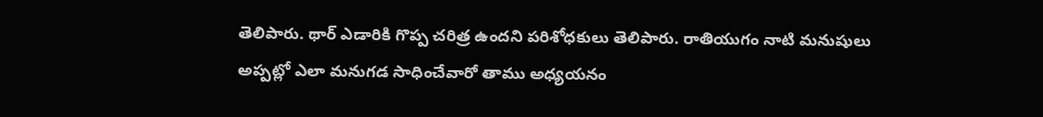తెలిపారు. థార్ ఎడారికి గొప్ప చరిత్ర ఉందని పరిశోధకులు తెలిపారు. రాతియుగం నాటి మనుషులు అప్పట్లో ఎలా మనుగడ సాధించేవారో తాము అధ్యయనం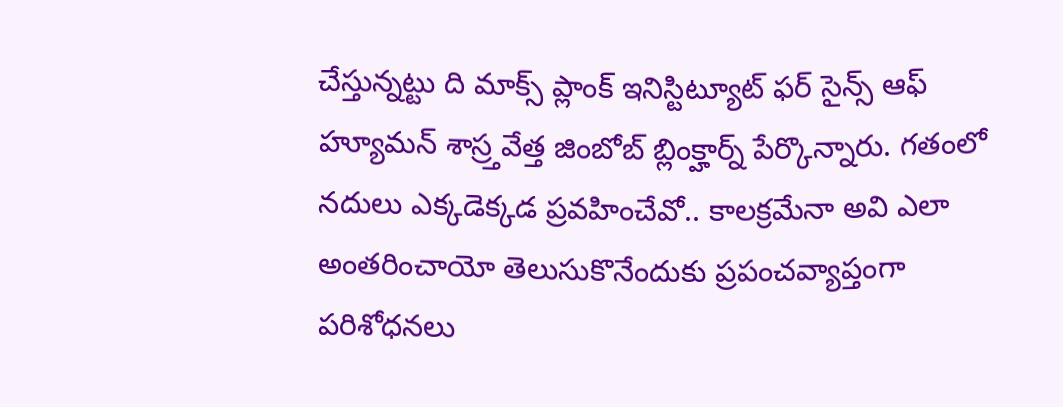చేస్తున్నట్టు ది మాక్స్ ప్లాంక్ ఇనిస్టిట్యూట్ ఫర్ సైన్స్ ఆఫ్ హ్యూమన్ శాస్ర్తవేత్త జింబోబ్ బ్లింక్హార్న్ పేర్కొన్నారు. గతంలో నదులు ఎక్కడెక్కడ ప్రవహించేవో.. కాలక్రమేనా అవి ఎలా అంతరించాయో తెలుసుకొనేందుకు ప్రపంచవ్యాప్తంగా పరిశోధనలు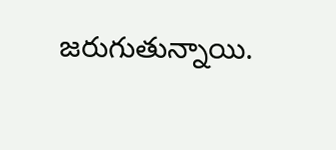జరుగుతున్నాయి.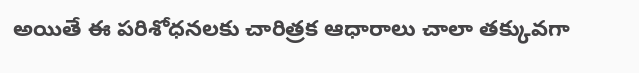అయితే ఈ పరిశోధనలకు చారిత్రక ఆధారాలు చాలా తక్కువగా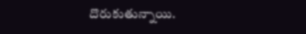దొరుకుతున్నాయి.